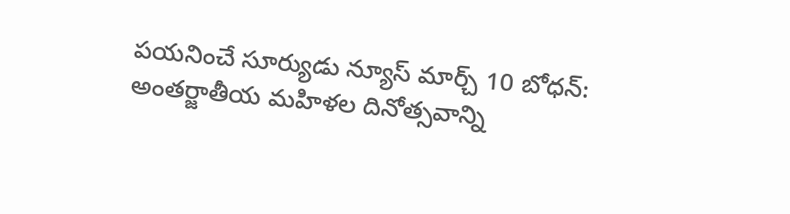పయనించే సూర్యుడు న్యూస్ మార్చ్ 10 బోధన్: అంతర్జాతీయ మహిళల దినోత్సవాన్ని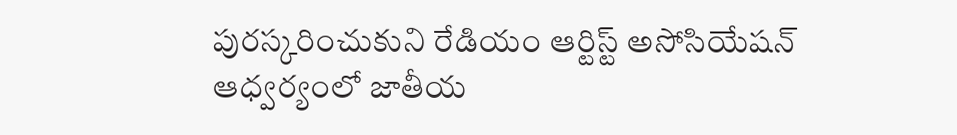పురస్కరించుకుని రేడియం ఆర్టిస్ట్ అసోసియేషన్ ఆధ్వర్యంలో జాతీయ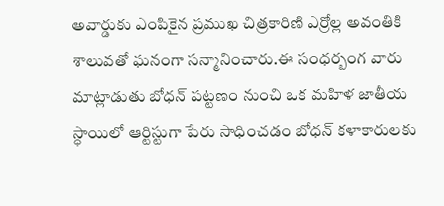అవార్డుకు ఎంపికైన ప్రముఖ చిత్రకారిణి ఎర్రోల్ల అవంతికి శాలువతో ఘనంగా సన్మానించారు.ఈ సంధర్బంగ వారు మాట్లాడుతు బోధన్ పట్టణం నుంచి ఒక మహిళ జాతీయ స్ధాయిలో ఆర్టిస్టుగా పేరు సాధించడం బోధన్ కళాకారులకు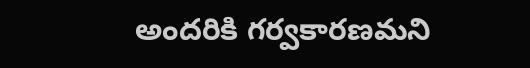అందరికి గర్వకారణమని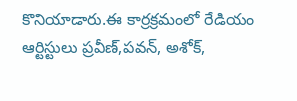కొనియాడారు.ఈ కార్రక్రమంలో రేడియం ఆర్టిస్టులు ప్రవీణ్,పవన్, అశోక్,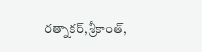రత్నాకర్,శ్రీకాంత్,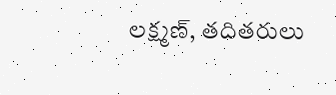లక్ష్మణ్, తదితరులు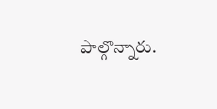పాల్గొన్నారు.